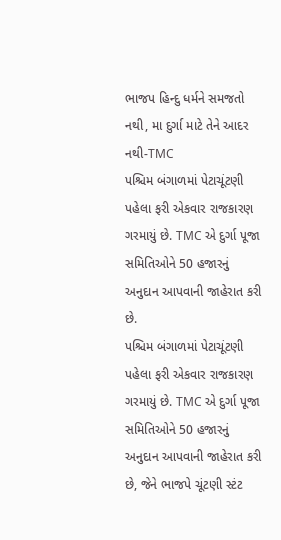ભાજપ હિન્દુ ધર્મને સમજતો નથી, મા દુર્ગા માટે તેને આદર નથી-TMC
પશ્ચિમ બંગાળમાં પેટાચૂંટણી પહેલા ફરી એકવાર રાજકારણ ગરમાયું છે. TMC એ દુર્ગા પૂજા સમિતિઓને 50 હજારનું અનુદાન આપવાની જાહેરાત કરી છે.
પશ્ચિમ બંગાળમાં પેટાચૂંટણી પહેલા ફરી એકવાર રાજકારણ ગરમાયું છે. TMC એ દુર્ગા પૂજા સમિતિઓને 50 હજારનું અનુદાન આપવાની જાહેરાત કરી છે, જેને ભાજપે ચૂંટણી સ્ટંટ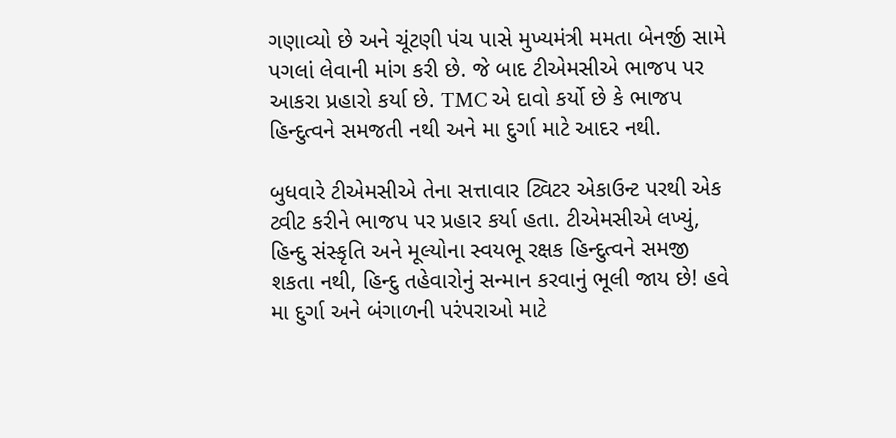ગણાવ્યો છે અને ચૂંટણી પંચ પાસે મુખ્યમંત્રી મમતા બેનર્જી સામે પગલાં લેવાની માંગ કરી છે. જે બાદ ટીએમસીએ ભાજપ પર આકરા પ્રહારો કર્યા છે. TMC એ દાવો કર્યો છે કે ભાજપ હિન્દુત્વને સમજતી નથી અને મા દુર્ગા માટે આદર નથી.

બુધવારે ટીએમસીએ તેના સત્તાવાર ટ્વિટર એકાઉન્ટ પરથી એક ટ્વીટ કરીને ભાજપ પર પ્રહાર કર્યા હતા. ટીએમસીએ લખ્યું, હિન્દુ સંસ્કૃતિ અને મૂલ્યોના સ્વયભૂ રક્ષક હિન્દુત્વને સમજી શકતા નથી, હિન્દુ તહેવારોનું સન્માન કરવાનું ભૂલી જાય છે! હવે મા દુર્ગા અને બંગાળની પરંપરાઓ માટે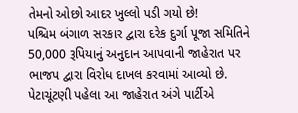તેમનો ઓછો આદર ખુલ્લો પડી ગયો છે!
પશ્ચિમ બંગાળ સરકાર દ્વારા દરેક દુર્ગા પૂજા સમિતિને 50,000 રૂપિયાનું અનુદાન આપવાની જાહેરાત પર ભાજપ દ્વારા વિરોધ દાખલ કરવામાં આવ્યો છે. પેટાચૂંટણી પહેલા આ જાહેરાત અંગે પાર્ટીએ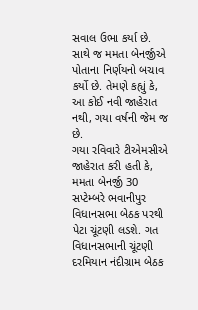સવાલ ઉભા કર્યા છે. સાથે જ મમતા બેનર્જીએ પોતાના નિર્ણયનો બચાવ કર્યો છે. તેમણે કહ્યું કે, આ કોઈ નવી જાહેરાત નથી, ગયા વર્ષની જેમ જ છે.
ગયા રવિવારે ટીએમસીએ જાહેરાત કરી હતી કે, મમતા બેનર્જી 30 સપ્ટેમ્બરે ભવાનીપુર વિધાનસભા બેઠક પરથી પેટા ચૂંટણી લડશે. ગત વિધાનસભાની ચૂંટણી દરમિયાન નંદીગ્રામ બેઠક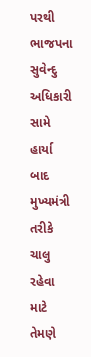પરથી ભાજપના સુવેન્દુ અધિકારી સામે હાર્યા બાદ મુખ્યમંત્રી તરીકે ચાલુ રહેવા માટે તેમણે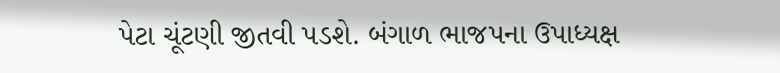પેટા ચૂંટણી જીતવી પડશે. બંગાળ ભાજપના ઉપાધ્યક્ષ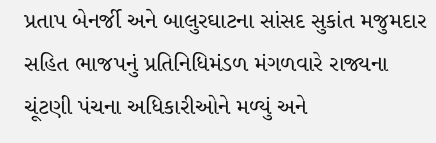પ્રતાપ બેનર્જી અને બાલુરઘાટના સાંસદ સુકાંત મજુમદાર સહિત ભાજપનું પ્રતિનિધિમંડળ મંગળવારે રાજ્યના ચૂંટણી પંચના અધિકારીઓને મળ્યું અને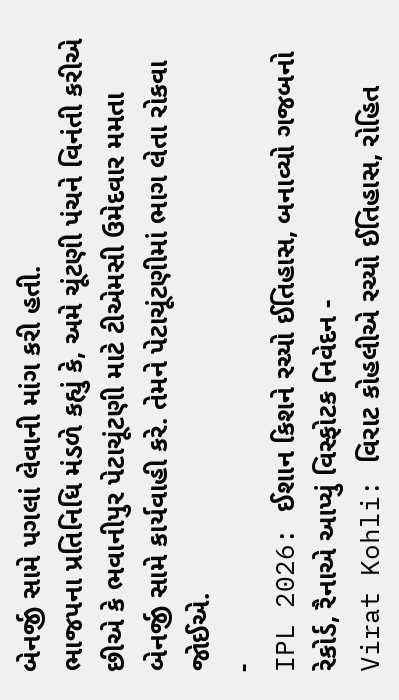બેનર્જી સામે પગલાં લેવાની માંગ કરી હતી.
ભાજપના પ્રતિનિધિ મંડળે કહ્યું કે, અમે ચૂંટણી પંચને વિનંતી કરીએ છીએ કે ભવાનીપુર પેટાચૂંટણી માટે ટીએમસી ઉમેદવાર મમતા બેનર્જી સામે કાર્યવાહી કરે. તેમને પેટાચૂંટણીમાં ભાગ લેતા રોકવા જોઈએ.
-
IPL 2026: ઈશાન કિશને રચ્યો ઈતિહાસ, બનાવ્યો ગજબનો રેકોર્ડ, રૈનાએ આપ્યું વિસ્ફોટક નિવેદન -
Virat Kohli: વિરાટ કોહલીએ રચ્યો ઈતિહાસ, રોહિત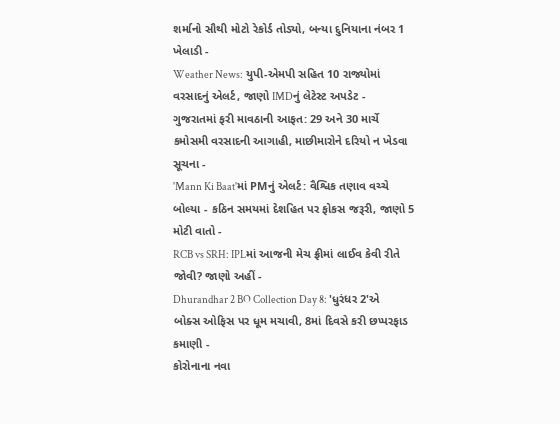શર્માનો સૌથી મોટો રેકોર્ડ તોડ્યો, બન્યા દુનિયાના નંબર 1 ખેલાડી -
Weather News: યુપી-એમપી સહિત 10 રાજ્યોમાં વરસાદનું એલર્ટ, જાણો IMDનું લેટેસ્ટ અપડેટ -
ગુજરાતમાં ફરી માવઠાની આફત: 29 અને 30 માર્ચે કમોસમી વરસાદની આગાહી, માછીમારોને દરિયો ન ખેડવા સૂચના -
'Mann Ki Baat'માં PMનું એલર્ટ: વૈશ્વિક તણાવ વચ્ચે બોલ્યા - કઠિન સમયમાં દેશહિત પર ફોકસ જરૂરી, જાણો 5 મોટી વાતો -
RCB vs SRH: IPLમાં આજની મેચ ફ્રીમાં લાઈવ કેવી રીતે જોવી? જાણો અહીં -
Dhurandhar 2 BO Collection Day 8: 'ધુરંધર 2'એ બોક્સ ઓફિસ પર ધૂમ મચાવી, 8માં દિવસે કરી છપ્પરફાડ કમાણી -
કોરોનાના નવા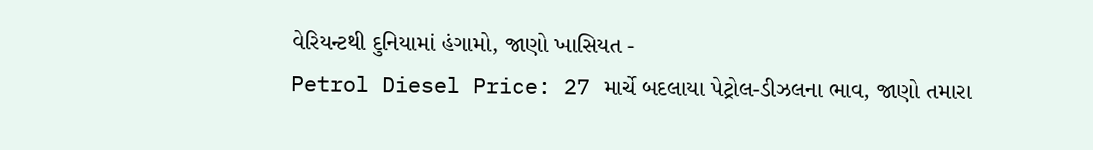વેરિયન્ટથી દુનિયામાં હંગામો, જાણો ખાસિયત -
Petrol Diesel Price: 27 માર્ચે બદલાયા પેટ્રોલ-ડીઝલના ભાવ, જાણો તમારા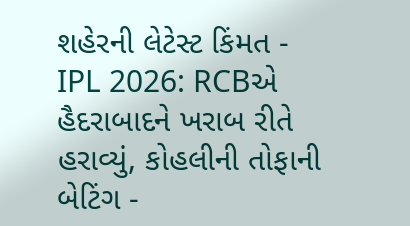શહેરની લેટેસ્ટ કિંમત -
IPL 2026: RCBએ હૈદરાબાદને ખરાબ રીતે હરાવ્યું, કોહલીની તોફાની બેટિંગ -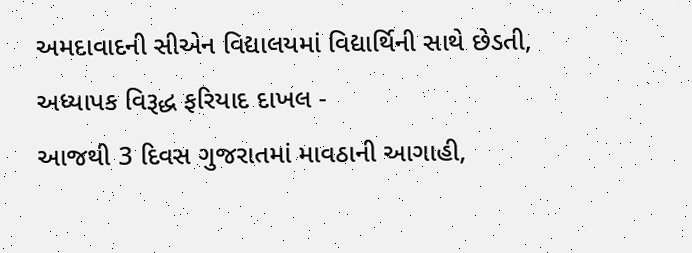અમદાવાદની સીએન વિદ્યાલયમાં વિદ્યાર્થિની સાથે છેડતી, અધ્યાપક વિરૂદ્ધ ફરિયાદ દાખલ -
આજથી 3 દિવસ ગુજરાતમાં માવઠાની આગાહી,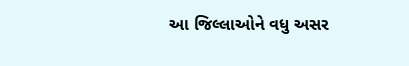આ જિલ્લાઓને વધુ અસર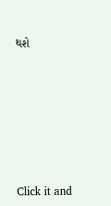થશે








Click it and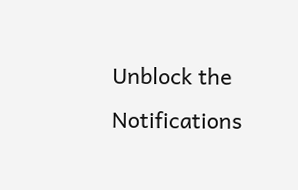Unblock the Notifications